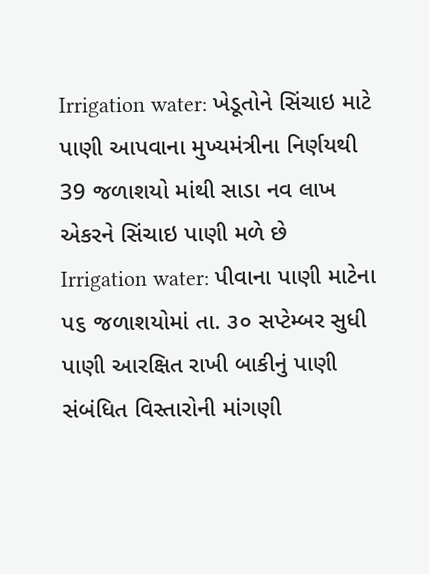Irrigation water: ખેડૂતોને સિંચાઇ માટે પાણી આપવાના મુખ્યમંત્રીના નિર્ણયથી 39 જળાશયો માંથી સાડા નવ લાખ એકરને સિંચાઇ પાણી મળે છે
Irrigation water: પીવાના પાણી માટેના પ૬ જળાશયોમાં તા. ૩૦ સપ્ટેમ્બર સુધી પાણી આરક્ષિત રાખી બાકીનું પાણી સંબંધિત વિસ્તારોની માંગણી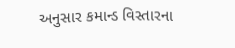અનુસાર કમાન્ડ વિસ્તારના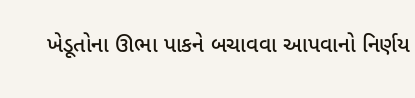ખેડૂતોના ઊભા પાકને બચાવવા આપવાનો નિર્ણય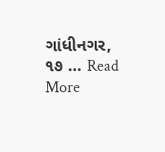ગાંધીનગર, ૧૭ … Read More